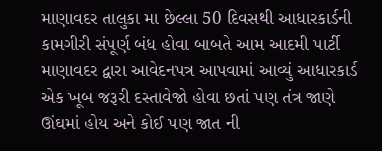માણાવદર તાલુકા મા છેલ્લા 50 દિવસથી આધારકાર્ડની કામગીરી સંપૂર્ણ બંધ હોવા બાબતે આમ આદમી પાર્ટી માણાવદર દ્વારા આવેદનપત્ર આપવામાં આવ્યું આધારકાર્ડ એક ખૂબ જરૂરી દસ્તાવેજો હોવા છતાં પણ તંત્ર જાણે ઊંઘમાં હોય અને કોઈ પણ જાત ની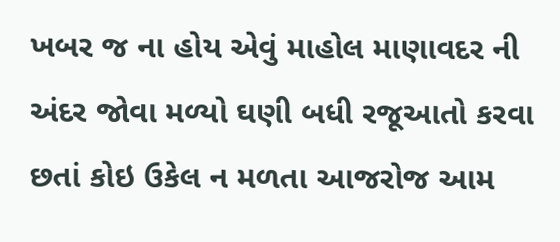ખબર જ ના હોય એવું માહોલ માણાવદર ની અંદર જોવા મળ્યો ઘણી બધી રજૂઆતો કરવા છતાં કોઇ ઉકેલ ન મળતા આજરોજ આમ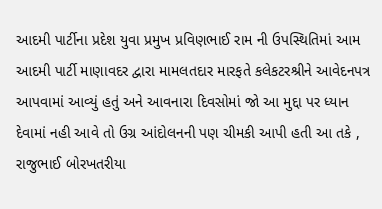આદમી પાર્ટીના પ્રદેશ યુવા પ્રમુખ પ્રવિણભાઈ રામ ની ઉપસ્થિતિમાં આમ આદમી પાર્ટી માણાવદર દ્વારા મામલતદાર મારફતે કલેકટરશ્રીને આવેદનપત્ર આપવામાં આવ્યું હતું અને આવનારા દિવસોમાં જો આ મુદ્દા પર ધ્યાન દેવામાં નહી આવે તો ઉગ્ર આંદોલનની પણ ચીમકી આપી હતી આ તકે , રાજુભાઈ બોરખતરીયા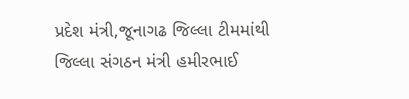પ્રદેશ મંત્રી,જૂનાગઢ જિલ્લા ટીમમાંથી જિલ્લા સંગઠન મંત્રી હમીરભાઈ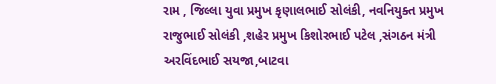રામ , જિલ્લા યુવા પ્રમુખ કૃણાલભાઈ સોલંકી, નવનિયુક્ત પ્રમુખ રાજુભાઈ સોલંકી ,શહેર પ્રમુખ કિશોરભાઈ પટેલ ,સંગઠન મંત્રી અરવિંદભાઈ સયજા,બાટવા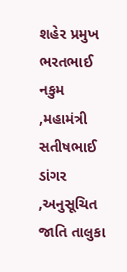શહેર પ્રમુખ ભરતભાઈ નકુમ ,મહામંત્રી સતીષભાઈ ડાંગર ,અનુસૂચિત જાતિ તાલુકા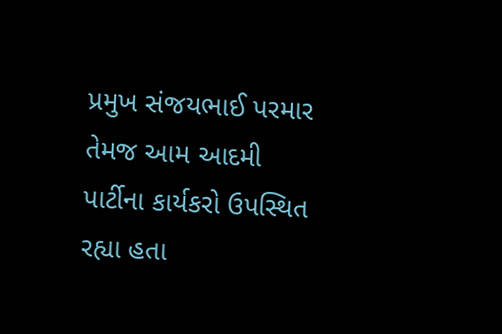પ્રમુખ સંજયભાઈ પરમાર તેમજ આમ આદમી પાર્ટીના કાર્યકરો ઉપસ્થિત રહ્યા હતા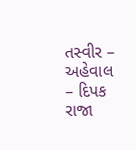તસ્વીર – અહેવાલ – દિપક રાજા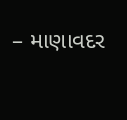– માણાવદર